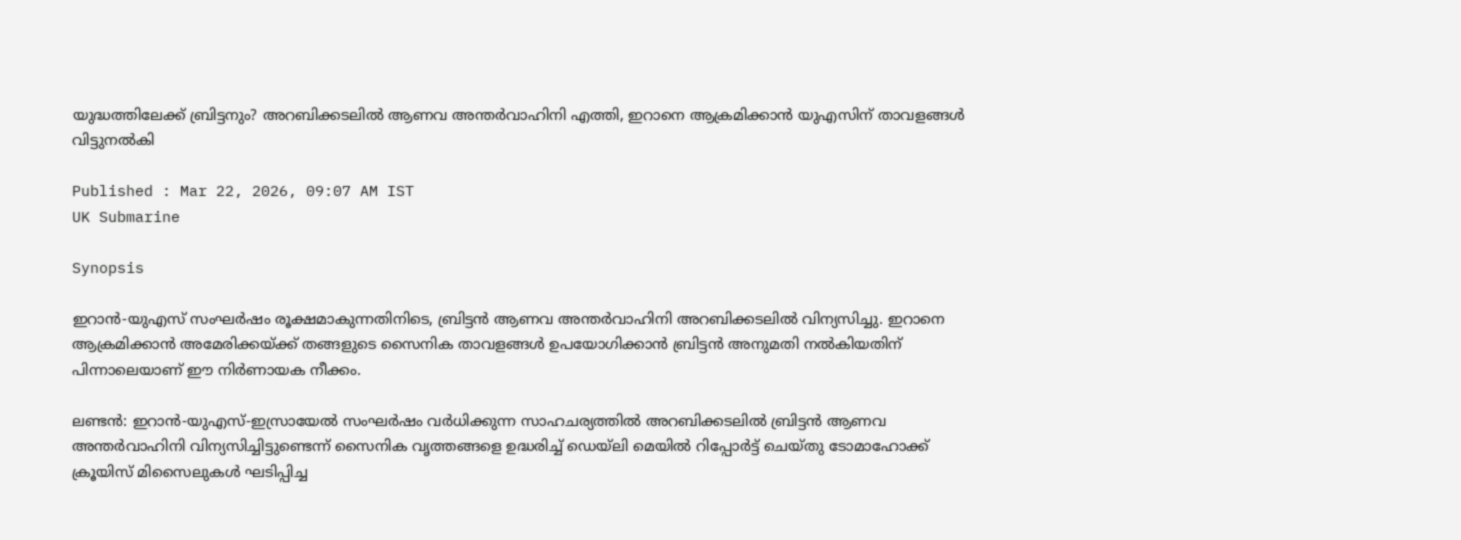യുദ്ധത്തിലേക്ക് ബ്രിട്ടനും? അറബിക്കടലിൽ ആണവ അന്തർവാഹിനി എത്തി, ഇറാനെ ആക്രമിക്കാൻ യുഎസിന് താവളങ്ങൾ വിട്ടുനൽകി

Published : Mar 22, 2026, 09:07 AM IST
UK Submarine

Synopsis

ഇറാൻ-യുഎസ് സംഘർഷം രൂക്ഷമാകുന്നതിനിടെ, ബ്രിട്ടൻ ആണവ അന്തർവാഹിനി അറബിക്കടലിൽ വിന്യസിച്ചു. ഇറാനെ ആക്രമിക്കാൻ അമേരിക്കയ്ക്ക് തങ്ങളുടെ സൈനിക താവളങ്ങൾ ഉപയോഗിക്കാൻ ബ്രിട്ടൻ അനുമതി നൽകിയതിന് പിന്നാലെയാണ് ഈ നിർണായക നീക്കം.

ലണ്ടൻ: ഇറാൻ-യുഎസ്-ഇസ്രായേൽ സംഘർഷം വർധിക്കുന്ന സാഹചര്യത്തിൽ അറബിക്കടലിൽ ബ്രിട്ടൻ ആണവ അന്തർവാഹിനി വിന്യസിച്ചിട്ടുണ്ടെന്ന് സൈനിക വൃത്തങ്ങളെ ഉദ്ധരിച്ച് ഡെയ്‌ലി മെയിൽ റിപ്പോർട്ട് ചെയ്തു ടോമാഹോക്ക് ക്രൂയിസ് മിസൈലുകൾ ഘടിപ്പിച്ച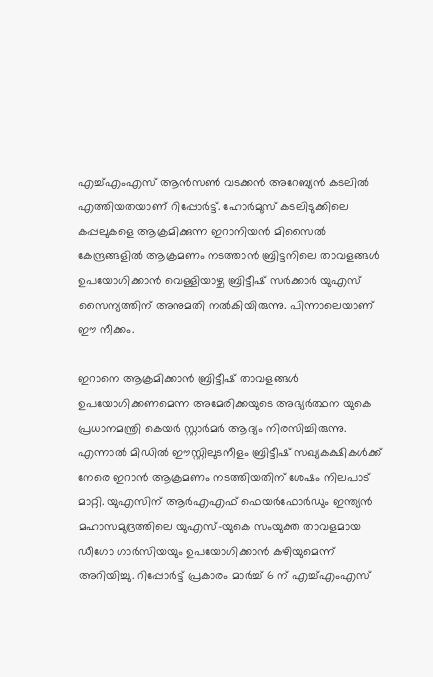എച്ച്എംഎസ് ആൻസൺ വടക്കൻ അറേബ്യൻ കടലിൽ എത്തിയതയാണ് റിപ്പോർട്ട്. ഹോർമുസ് കടലിടുക്കിലെ കപ്പലുകളെ ആക്രമിക്കുന്ന ഇറാനിയൻ മിസൈൽ കേന്ദ്രങ്ങളിൽ ആക്രമണം നടത്താൻ ബ്രിട്ടനിലെ താവളങ്ങൾ ഉപയോഗിക്കാൻ വെള്ളിയാഴ്ച ബ്രിട്ടീഷ് സർക്കാർ യുഎസ് സൈന്യത്തിന് അനുമതി നൽകിയിരുന്നു. പിന്നാലെയാണ് ഈ നീക്കം.

ഇറാനെ ആക്രമിക്കാൻ ബ്രിട്ടീഷ് താവളങ്ങൾ ഉപയോഗിക്കണമെന്ന അമേരിക്കയുടെ അഭ്യർത്ഥന യുകെ പ്രധാനമന്ത്രി കെയർ സ്റ്റാർമർ ആദ്യം നിരസിച്ചിരുന്നു. എന്നാൽ മിഡിൽ ഈസ്റ്റിലുടനീളം ബ്രിട്ടീഷ് സഖ്യകക്ഷികൾക്ക് നേരെ ഇറാൻ ആക്രമണം നടത്തിയതിന് ശേഷം നിലപാട് മാറ്റി. യുഎസിന് ആർഎഎഫ് ഫെയർഫോർഡും ഇന്ത്യൻ മഹാസമുദ്രത്തിലെ യുഎസ്-യുകെ സംയുക്ത താവളമായ ഡീഗോ ഗാർസിയയും ഉപയോഗിക്കാൻ കഴിയുമെന്ന് അറിയിച്ചു. റിപ്പോർട്ട് പ്രകാരം മാർച്ച് 6 ന് എച്ച്എംഎസ്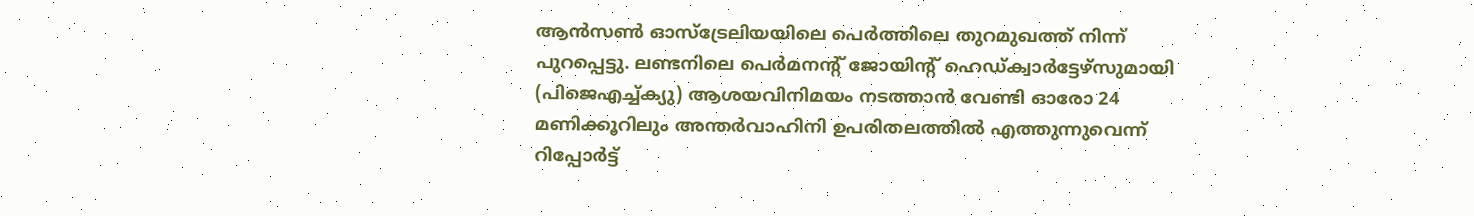ആൻസൺ ഓസ്‌ട്രേലിയയിലെ പെർത്തിലെ തുറമുഖത്ത് നിന്ന് പുറപ്പെട്ടു. ലണ്ടനിലെ പെർമനന്റ് ജോയിന്റ് ഹെഡ്ക്വാർട്ടേഴ്‌സുമായി (പിജെഎച്ച്ക്യു) ആശയവിനിമയം നടത്താൻ വേണ്ടി ഓരോ 24 മണിക്കൂറിലും അന്തർവാഹിനി ഉപരിതലത്തിൽ എത്തുന്നുവെന്ന് റിപ്പോർട്ട്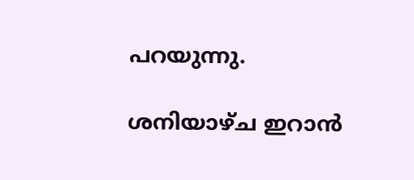പറയുന്നു.

ശനിയാഴ്ച ഇറാൻ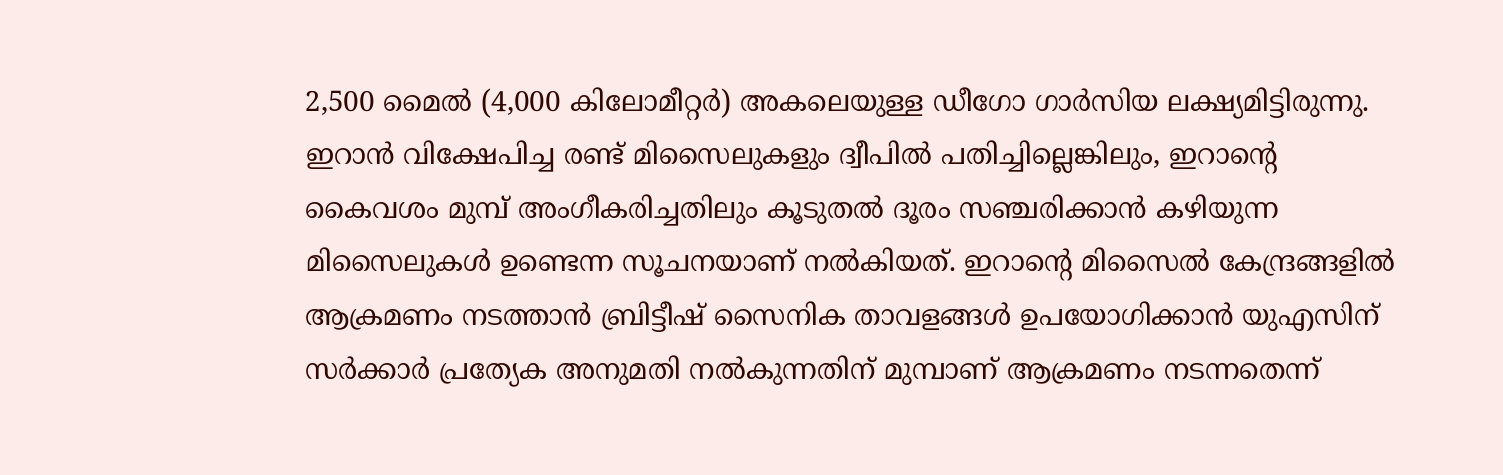2,500 മൈൽ (4,000 കിലോമീറ്റർ) അകലെയുള്ള ഡീഗോ ഗാർസിയ ലക്ഷ്യമിട്ടിരുന്നു. ഇറാൻ വിക്ഷേപിച്ച രണ്ട് മിസൈലുകളും ദ്വീപിൽ പതിച്ചില്ലെങ്കിലും, ഇറാന്റെ കൈവശം മുമ്പ് അംഗീകരിച്ചതിലും കൂടുതൽ ദൂരം സഞ്ചരിക്കാൻ കഴിയുന്ന മിസൈലുകൾ ഉണ്ടെന്ന സൂചനയാണ് നൽകിയത്. ഇറാന്റെ മിസൈൽ കേന്ദ്രങ്ങളിൽ ആക്രമണം നടത്താൻ ബ്രിട്ടീഷ് സൈനിക താവളങ്ങൾ ഉപയോഗിക്കാൻ യുഎസിന് സർക്കാർ പ്രത്യേക അനുമതി നൽകുന്നതിന് മുമ്പാണ് ആക്രമണം നടന്നതെന്ന്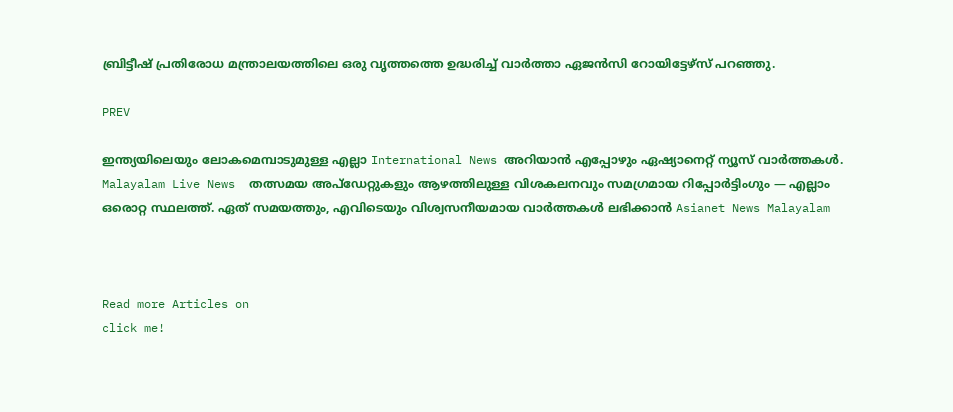ബ്രിട്ടീഷ് പ്രതിരോധ മന്ത്രാലയത്തിലെ ഒരു വൃത്തത്തെ ഉദ്ധരിച്ച് വാർത്താ ഏജൻസി റോയിട്ടേഴ്‌സ് പറഞ്ഞു.

PREV

ഇന്ത്യയിലെയും ലോകമെമ്പാടുമുള്ള എല്ലാ International News അറിയാൻ എപ്പോഴും ഏഷ്യാനെറ്റ് ന്യൂസ് വാർത്തകൾ. Malayalam Live News  തത്സമയ അപ്‌ഡേറ്റുകളും ആഴത്തിലുള്ള വിശകലനവും സമഗ്രമായ റിപ്പോർട്ടിംഗും — എല്ലാം ഒരൊറ്റ സ്ഥലത്ത്. ഏത് സമയത്തും, എവിടെയും വിശ്വസനീയമായ വാർത്തകൾ ലഭിക്കാൻ Asianet News Malayalam



Read more Articles on
click me!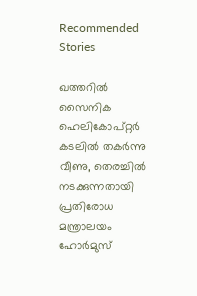Recommended Stories

ഖത്തറിൽ സൈനിക ഹെലികോപ്റ്റർ കടലിൽ തകർന്നു വീണു, തെരച്ചിൽ നടക്കുന്നതായി പ്രതിരോധ മന്ത്രാലയം
ഹോര്‍മുസ്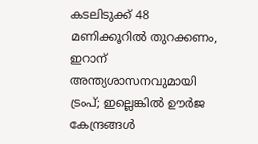കടലിടുക്ക് 48 മണിക്കൂറിൽ തുറക്കണം, ഇറാന് അന്ത്യശാസനവുമായി ട്രംപ്; ഇല്ലെങ്കിൽ ഊര്‍ജ കേന്ദ്രങ്ങള്‍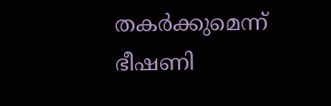തകര്‍ക്കുമെന്ന് ഭീഷണി